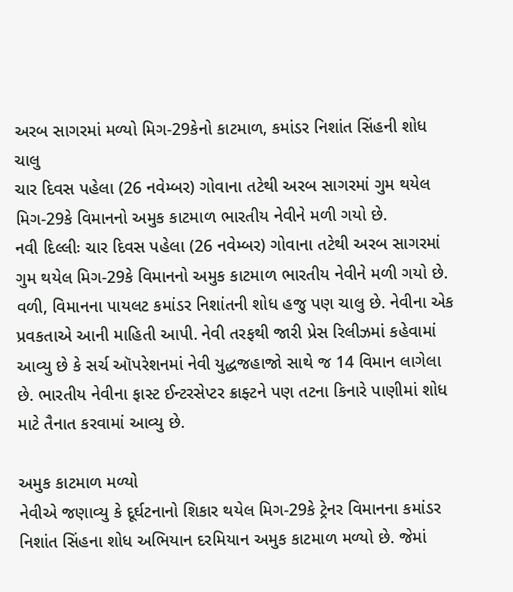અરબ સાગરમાં મળ્યો મિગ-29કેનો કાટમાળ, કમાંડર નિશાંત સિંહની શોધ ચાલુ
ચાર દિવસ પહેલા (26 નવેમ્બર) ગોવાના તટેથી અરબ સાગરમાં ગુમ થયેલ મિગ-29કે વિમાનનો અમુક કાટમાળ ભારતીય નેવીને મળી ગયો છે.
નવી દિલ્લીઃ ચાર દિવસ પહેલા (26 નવેમ્બર) ગોવાના તટેથી અરબ સાગરમાં ગુમ થયેલ મિગ-29કે વિમાનનો અમુક કાટમાળ ભારતીય નેવીને મળી ગયો છે. વળી, વિમાનના પાયલટ કમાંડર નિશાંતની શોધ હજુ પણ ચાલુ છે. નેવીના એક પ્રવકતાએ આની માહિતી આપી. નેવી તરફથી જારી પ્રેસ રિલીઝમાં કહેવામાં આવ્યુ છે કે સર્ચ ઑપરેશનમાં નેવી યુદ્ધજહાજો સાથે જ 14 વિમાન લાગેલા છે. ભારતીય નેવીના ફાસ્ટ ઈન્ટરસેપ્ટર ક્રાફ્ટને પણ તટના કિનારે પાણીમાં શોધ માટે તૈનાત કરવામાં આવ્યુ છે.

અમુક કાટમાળ મળ્યો
નેવીએ જણાવ્યુ કે દૂર્ઘટનાનો શિકાર થયેલ મિગ-29કે ટ્રેનર વિમાનના કમાંડર નિશાંત સિંહના શોધ અભિયાન દરમિયાન અમુક કાટમાળ મળ્યો છે. જેમાં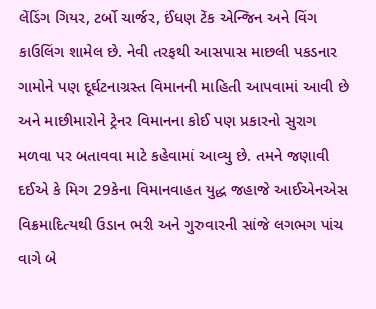લેંડિંગ ગિયર, ટર્બો ચાર્જર, ઈંધણ ટેંક એન્જિન અને વિંગ કાઉલિંગ શામેલ છે. નેવી તરફથી આસપાસ માછલી પકડનાર ગામોને પણ દૂર્ઘટનાગ્રસ્ત વિમાનની માહિતી આપવામાં આવી છે અને માછીમારોને ટ્રેનર વિમાનના કોઈ પણ પ્રકારનો સુરાગ મળવા પર બતાવવા માટે કહેવામાં આવ્યુ છે. તમને જણાવી દઈએ કે મિગ 29કેના વિમાનવાહત યુદ્ધ જહાજે આઈએનએસ વિક્રમાદિત્યથી ઉડાન ભરી અને ગુરુવારની સાંજે લગભગ પાંચ વાગે બે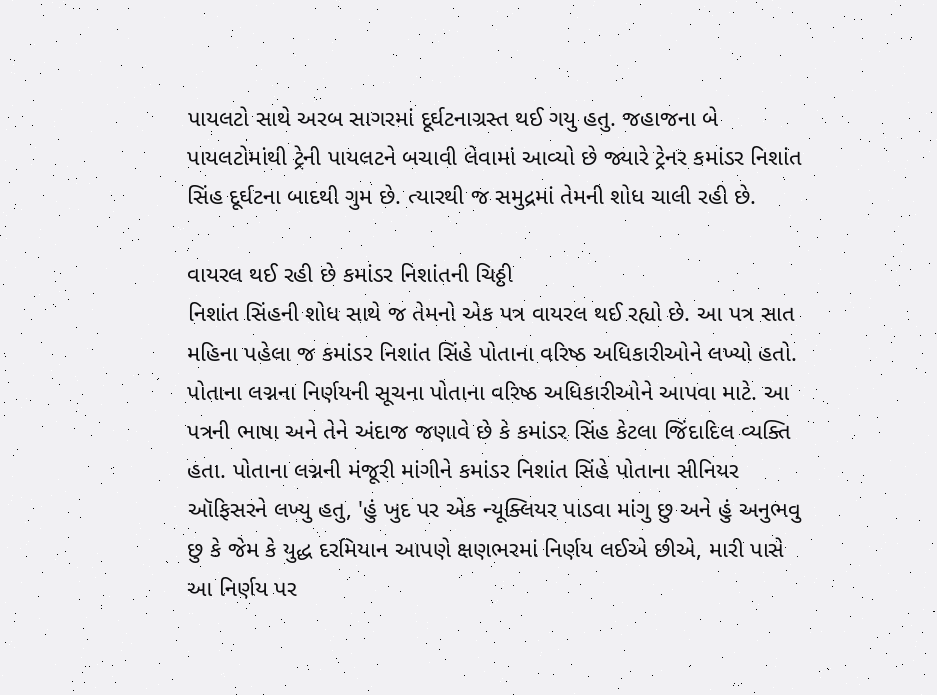પાયલટો સાથે અરબ સાગરમાં દૂર્ઘટનાગ્રસ્ત થઈ ગયુ હતુ. જહાજના બે પાયલટોમાંથી ટ્રેની પાયલટને બચાવી લેવામાં આવ્યો છે જ્યારે ટ્રેનર કમાંડર નિશાંત સિંહ દૂર્ઘટના બાદથી ગુમ છે. ત્યારથી જ સમુદ્રમાં તેમની શોધ ચાલી રહી છે.

વાયરલ થઈ રહી છે કમાંડર નિશાંતની ચિઠ્ઠી
નિશાંત સિંહની શોધ સાથે જ તેમનો એક પત્ર વાયરલ થઈ રહ્યો છે. આ પત્ર સાત મહિના પહેલા જ કમાંડર નિશાંત સિંહે પોતાના વરિષ્ઠ અધિકારીઓને લખ્યો હતો. પોતાના લગ્નના નિર્ણયની સૂચના પોતાના વરિષ્ઠ અધિકારીઓને આપવા માટે. આ પત્રની ભાષા અને તેને અંદાજ જણાવે છે કે કમાંડર સિંહ કેટલા જિંદાદિલ વ્યક્તિ હતા. પોતાના લગ્નની મંજૂરી માંગીને કમાંડર નિશાંત સિંહે પોતાના સીનિયર ઑફિસરને લખ્યુ હતુ, 'હું ખુદ પર એક ન્યૂક્લિયર પાડવા માંગુ છુ અને હું અનુભવુ છુ કે જેમ કે યુદ્ધ દરમિયાન આપણે ક્ષણભરમાં નિર્ણય લઈએ છીએ, મારી પાસે આ નિર્ણય પર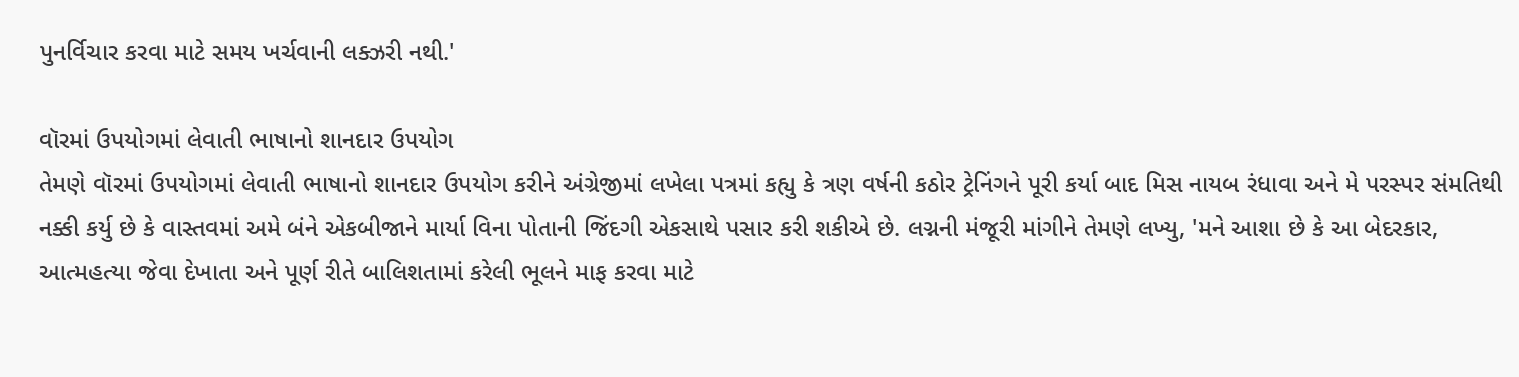પુનર્વિચાર કરવા માટે સમય ખર્ચવાની લક્ઝરી નથી.'

વૉરમાં ઉપયોગમાં લેવાતી ભાષાનો શાનદાર ઉપયોગ
તેમણે વૉરમાં ઉપયોગમાં લેવાતી ભાષાનો શાનદાર ઉપયોગ કરીને અંગ્રેજીમાં લખેલા પત્રમાં કહ્યુ કે ત્રણ વર્ષની કઠોર ટ્રેનિંગને પૂરી કર્યા બાદ મિસ નાયબ રંધાવા અને મે પરસ્પર સંમતિથી નક્કી કર્યુ છે કે વાસ્તવમાં અમે બંને એકબીજાને માર્યા વિના પોતાની જિંદગી એકસાથે પસાર કરી શકીએ છે. લગ્નની મંજૂરી માંગીને તેમણે લખ્યુ, 'મને આશા છે કે આ બેદરકાર, આત્મહત્યા જેવા દેખાતા અને પૂર્ણ રીતે બાલિશતામાં કરેલી ભૂલને માફ કરવા માટે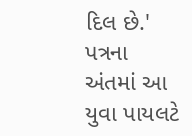દિલ છે.' પત્રના અંતમાં આ યુવા પાયલટે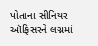પોતાના સીનિયર ઑફિસરને લગ્નમાં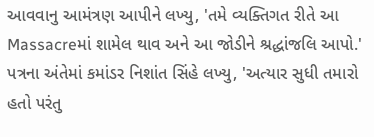આવવાનુ આમંત્રણ આપીને લખ્યુ, 'તમે વ્યક્તિગત રીતે આ Massacreમાં શામેલ થાવ અને આ જોડીને શ્રદ્ધાંજલિ આપો.' પત્રના અંતેમાં કમાંડર નિશાંત સિંહે લખ્યુ, 'અત્યાર સુધી તમારો હતો પરંતુ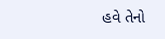હવે તેનો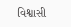વિશ્વાસી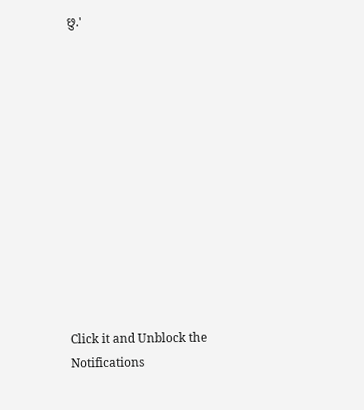છુ.'












Click it and Unblock the Notifications